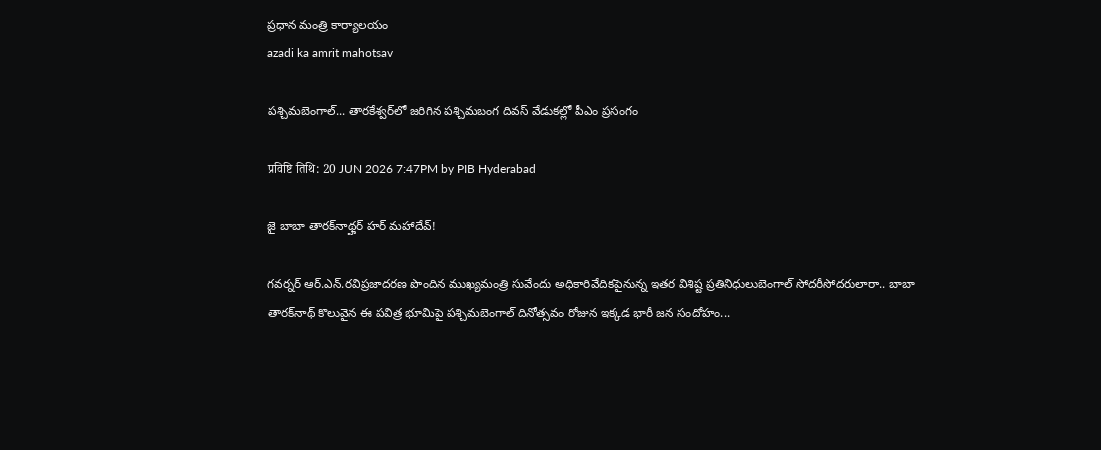ప్రధాన మంత్రి కార్యాలయం
azadi ka amrit mahotsav

పశ్చిమబెంగాల్‌... తారకేశ్వర్‌లో జరిగిన పశ్చిమబంగ దివస్ వేడుకల్లో పీఎం ప్రసంగం

प्रविष्टि तिथि: 20 JUN 2026 7:47PM by PIB Hyderabad

జై బాబా తారక్‌నాథ్హర్ హర్ మహాదేవ్!

గవర్నర్ ఆర్.ఎన్.రవిప్రజాదరణ పొందిన ముఖ్యమంత్రి సువేందు అధికారివేదికపైనున్న ఇతర విశిష్ట ప్రతినిధులుబెంగాల్ సోదరీసోదరులారా.. బాబా తారక్‌నాథ్‌ కొలువైన ఈ పవిత్ర భూమిపై పశ్చిమబెంగాల్‌ దినోత్సవం రోజున ఇక్కడ భారీ జన సందోహం...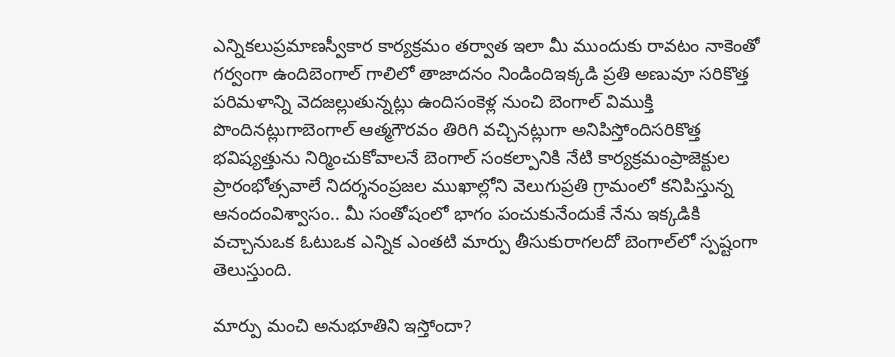ఎన్నికలుప్రమాణస్వీకార కార్యక్రమం తర్వాత ఇలా మీ ముందుకు రావటం నాకెంతో గర్వంగా ఉందిబెంగాల్‌ గాలిలో తాజాదనం నిండిందిఇక్కడి ప్రతి అణువూ సరికొత్త పరిమళాన్ని వెదజల్లుతున్నట్లు ఉందిసంకెళ్ల నుంచి బెంగాల్ విముక్తి పొందినట్లుగాబెంగాల్ ఆత్మగౌరవం తిరిగి వచ్చినట్లుగా అనిపిస్తోందిసరికొత్త భవిష్యత్తును నిర్మించుకోవాలనే బెంగాల్ సంకల్పానికి నేటి కార్యక్రమంప్రాజెక్టుల ప్రారంభోత్సవాలే నిదర్శనంప్రజల ముఖాల్లోని వెలుగుప్రతి గ్రామంలో కనిపిస్తున్న ఆనందంవిశ్వాసం.. మీ సంతోషంలో భాగం పంచుకునేందుకే నేను ఇక్కడికి వచ్చానుఒక ఓటుఒక ఎన్నిక ఎంతటి మార్పు తీసుకురాగలదో బెంగాల్‌లో స‌్పష్టంగా తెలుస్తుంది.

మార్పు మంచి అనుభూతిని ఇస్తోందా?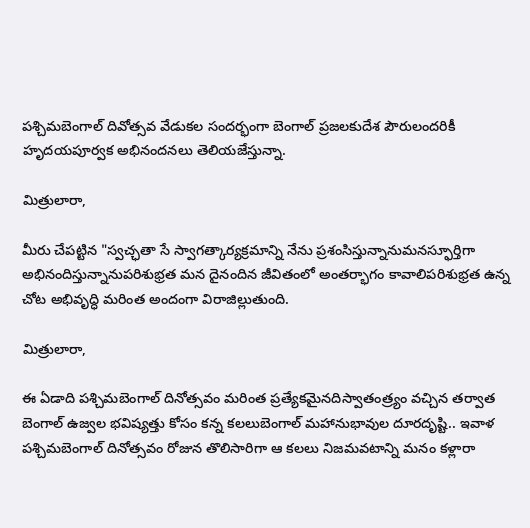పశ్చిమబెంగాల్ దివోత్సవ వేడుకల సందర్భంగా బెంగాల్ ప్రజలకుదేశ పౌరులందరికీ హృదయపూర్వక అభినందనలు తెలియజేస్తున్నా.

మిత్రులారా,

మీరు చేపట్టిన "స్వచ్ఛతా సే స్వాగత్కార్యక్రమాన్ని నేను ప్రశంసిస్తున్నానుమనస్ఫూర్తిగా అభినందిస్తున్నానుపరిశుభ్రత మన దైనందిన జీవితంలో అంతర్భాగం కావాలిపరిశుభ్రత ఉన్న చోట అభివృద్ధి మరింత అందంగా విరాజిల్లుతుంది.

మిత్రులారా,

ఈ ఏడాది పశ్చిమబెంగాల్ దినోత్సవం మరింత ప్రత్యేకమైనదిస్వాతంత్ర్యం వచ్చిన తర్వాత బెంగాల్ ఉజ్వల భవిష్యత్తు కోసం కన్న కలలుబెంగాల్ మహానుభావుల దూరదృష్టి.. ఇవాళ పశ్చిమబెంగాల్ దినోత్సవం రోజున తొలిసారిగా ఆ కలలు నిజమవటాన్ని మనం కళ్లారా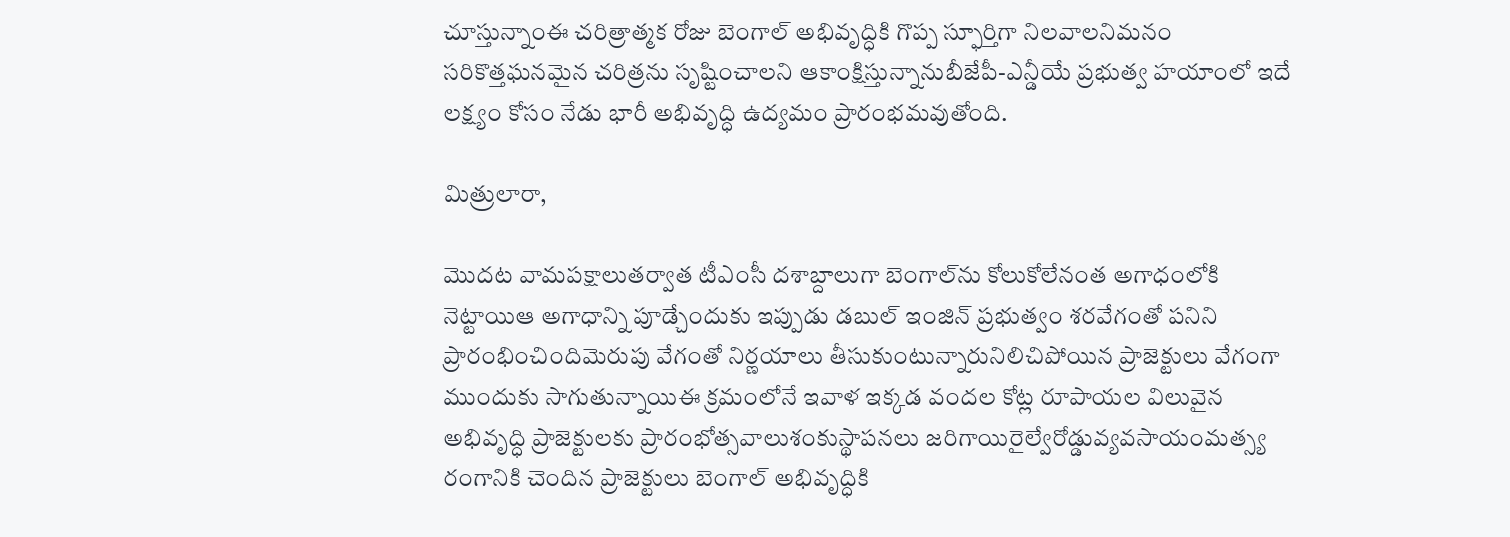చూస్తున్నాంఈ చరిత్రాత్మక రోజు బెంగాల్ అభివృద్ధికి గొప్ప స్ఫూర్తిగా నిలవాలనిమనం సరికొత్తఘనమైన చరిత్రను సృష్టించాలని ఆకాంక్షిస్తున్నానుబీజేపీ-ఎన్డీయే ప్రభుత్వ హయాంలో ఇదే లక్ష్యం కోసం నేడు భారీ అభివృద్ధి ఉద్యమం ప్రారంభమవుతోంది.

మిత్రులారా,

మొదట వామపక్షాలుతర్వాత టీఎంసీ దశాబ్దాలుగా బెంగాల్‌ను కోలుకోలేనంత అగాధంలోకి నెట్టాయిఆ అగాధాన్ని పూడ్చేందుకు ఇప్పుడు డబుల్ ఇంజిన్ ప్రభుత్వం శరవేగంతో పనిని ప్రారంభించిందిమెరుపు వేగంతో నిర్ణయాలు తీసుకుంటున్నారునిలిచిపోయిన ప్రాజెక్టులు వేగంగా ముందుకు సాగుతున్నాయిఈ క్రమంలోనే ఇవాళ ఇక్కడ వందల కోట్ల రూపాయల విలువైన అభివృద్ధి ప్రాజెక్టులకు ప్రారంభోత్సవాలుశంకుస్థాపనలు జరిగాయిరైల్వేరోడ్డువ్యవసాయంమత్స్య రంగానికి చెందిన ప్రాజెక్టులు బెంగాల్ అభివృద్ధికి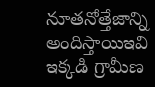నూతనోత్తేజాన్ని అందిస్తాయిఇవి ఇక్కడి గ్రామీణ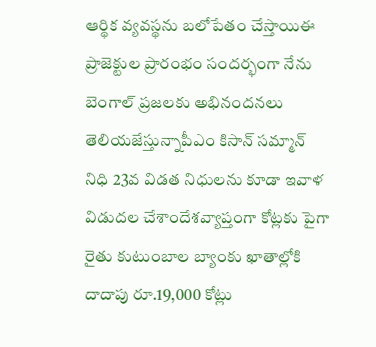ఆర్థిక వ్యవస్థను బలోపేతం చేస్తాయిఈ ప్రాజెక్టుల ప్రారంభం సందర్భంగా నేను బెంగాల్ ప్రజలకు అభినందనలు తెలియజేస్తున్నాపీఎం కిసాన్ సమ్మాన్ నిధి 23వ విడత నిధులను కూడా ఇవాళ విడుదల చేశాందేశవ్యాప్తంగా కోట్లకు పైగా రైతు కుటుంబాల బ్యాంకు ఖాతాల్లోకి దాదాపు రూ.19,000 కోట్లు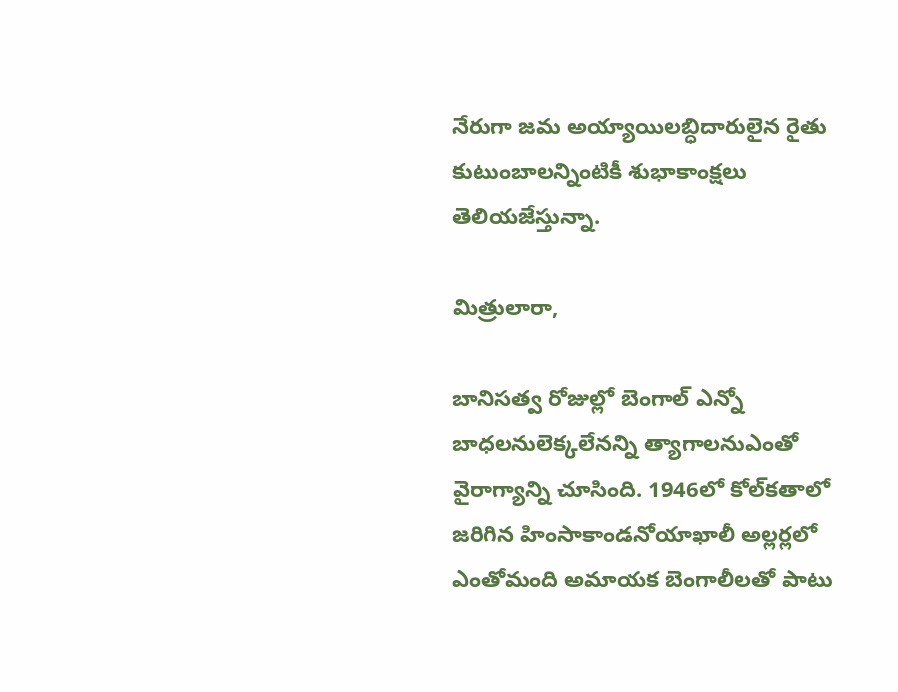నేరుగా జమ అయ్యాయిలబ్ధిదారులైన రైతు కుటుంబాలన్నింటికీ శుభాకాంక్షలు తెలియజేస్తున్నా.

మిత్రులారా,

బానిసత్వ రోజుల్లో బెంగాల్ ఎన్నో బాధలనులెక్కలేనన్ని త్యాగాలనుఎంతో వైరాగ్యాన్ని చూసింది. 1946లో కోల్‌కతాలో జరిగిన హింసాకాండనోయాఖాలీ అల్లర్లలో ఎంతోమంది అమాయక బెంగాలీలతో పాటు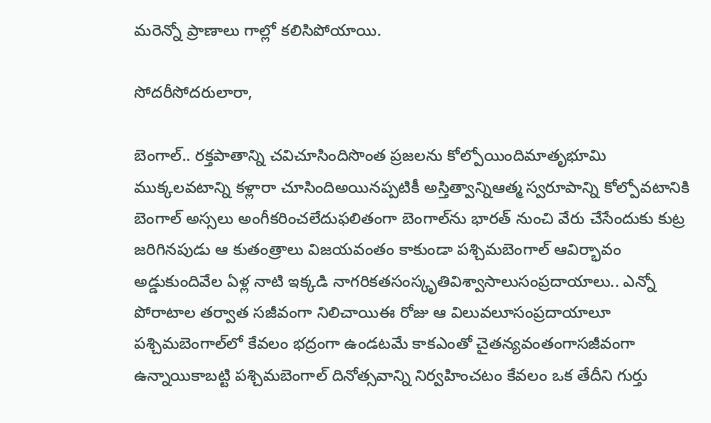మరెన్నో ప్రాణాలు గాల్లో కలిసిపోయాయి.

సోదరీసోదరులారా,

బెంగాల్.. రక్తపాతాన్ని చవిచూసిందిసొంత ప్రజలను కోల్పోయిందిమాతృభూమి ముక్కలవటాన్ని కళ్లారా చూసిందిఅయినప్పటికీ అస్తిత్వాన్నిఆత్మ స్వరూపాన్ని కోల్పోవటానికి బెంగాల్ అస్సలు అంగీకరించలేదుఫలితంగా బెంగాల్‌ను భారత్ నుంచి వేరు చేసేందుకు కుట్ర జరిగినపుడు ఆ కుతంత్రాలు విజయవంతం కాకుండా పశ్చిమబెంగాల్ ఆవిర్భావం అడ్డుకుందివేల ఏళ్ల నాటి ఇక్కడి నాగరికతసంస్కృతివిశ్వాసాలుసంప్రదాయాలు.. ఎన్నో పోరాటాల తర్వాత సజీవంగా నిలిచాయిఈ రోజు ఆ విలువలూసంప్రదాయాలూ పశ్చిమబెంగాల్‌లో కేవలం భద్రంగా ఉండటమే కాకఎంతో చైతన్యవంతంగాసజీవంగా ఉన్నాయికాబట్టి పశ్చిమబెంగాల్ దినోత్సవాన్ని నిర్వహించటం కేవలం ఒక తేదీని గుర్తు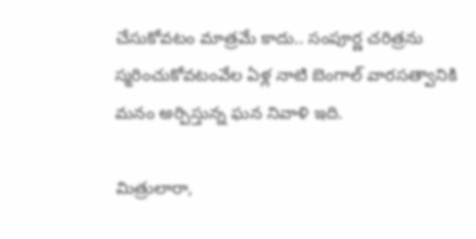చేసుకోవటం మాత్రమే కాదు.. సంపూర్ణ చరిత్రను స్మరించుకోవటంవేల ఏళ్ల నాటి బెంగాల్‌ వారసత్వానికి మనం అర్పిస్తున్న ఘన నివాళి ఇది.

మిత్రులారా,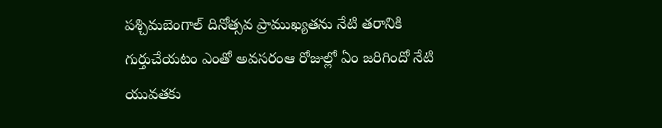పశ్చిమబెంగాల్ దినోత్సవ ప్రాముఖ్యతను నేటి తరానికి గుర్తుచేయటం ఎంతో అవసరంఆ రోజుల్లో ఏం జరిగిందో నేటి యువతకు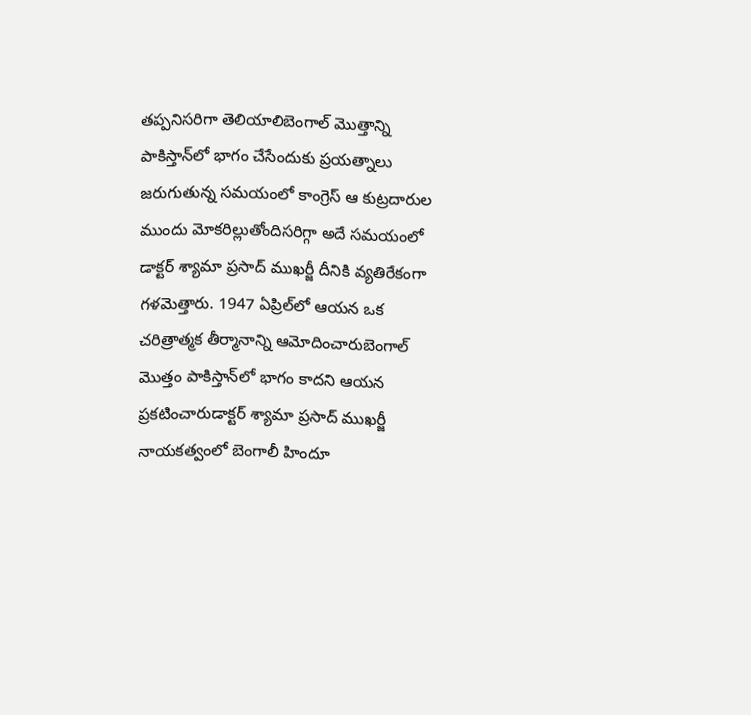తప్పనిసరిగా తెలియాలిబెంగాల్ మొత్తాన్ని పాకిస్తాన్‌లో భాగం చేసేందుకు ప్రయత్నాలు జరుగుతున్న సమయంలో కాంగ్రెస్ ఆ కుట్రదారుల ముందు మోకరిల్లుతోందిసరిగ్గా అదే సమయంలో డాక్టర్ శ్యామా ప్రసాద్ ముఖర్జీ దీనికి వ్యతిరేకంగా గళమెత్తారు. 1947 ఏప్రిల్‌లో ఆయన ఒక చరిత్రాత్మక తీర్మానాన్ని ఆమోదించారుబెంగాల్ మొత్తం పాకిస్తాన్‌లో భాగం కాదని ఆయన ప్రకటించారుడాక్టర్ శ్యామా ప్రసాద్ ముఖర్జీ నాయకత్వంలో బెంగాలీ హిందూ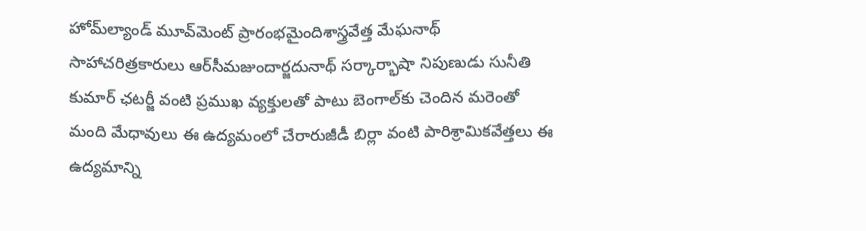హోమ్‌ల్యాండ్ మూవ్‌మెంట్ ప్రారంభమైందిశాస్త్రవేత్త మేఘనాథ్ సాహాచరిత్రకారులు ఆర్‌సీమజుందార్జదునాథ్ సర్కార్భాషా నిపుణుడు సునీతి కుమార్ ఛటర్జీ వంటి ప్రముఖ వ్యక్తులతో పాటు బెంగాల్‌కు చెందిన మరెంతో మంది మేధావులు ఈ ఉద్యమంలో చేరారుజీడీ బిర్లా వంటి పారిశ్రామికవేత్తలు ఈ ఉద్యమాన్ని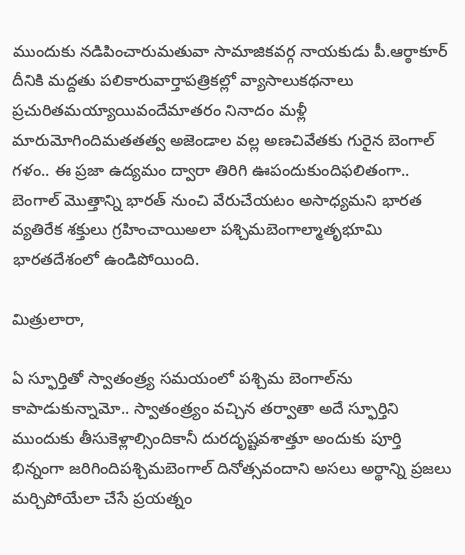ముందుకు నడిపించారుమతువా సామాజికవర్గ నాయకుడు పీ.ఆర్ఠాకూర్ దీనికి మద్దతు పలికారువార్తాపత్రికల్లో వ్యాసాలుకథనాలు ప్రచురితమయ్యాయివందేమాతరం నినాదం మళ్లీ మారుమోగిందిమతతత్వ అజెండాల వల్ల అణచివేతకు గురైన బెంగాల్ గళం.. ఈ ప్రజా ఉద్యమం ద్వారా తిరిగి ఊపందుకుందిఫలితంగా.. బెంగాల్ మొత్తాన్ని భారత్ నుంచి వేరుచేయటం అసాధ్యమని భారత వ్యతిరేక శక్తులు గ్రహించాయిఅలా పశ్చిమబెంగాల్మాతృభూమి భారతదేశంలో ఉండిపోయింది.

మిత్రులారా,

ఏ స్ఫూర్తితో స్వాతంత్ర్య సమయంలో పశ్చిమ బెంగాల్‌ను కాపాడుకున్నామో.. స్వాతంత్ర్యం వచ్చిన తర్వాతా అదే స్ఫూర్తిని ముందుకు తీసుకెళ్లాల్సిందికానీ దురదృష్టవశాత్తూ అందుకు పూర్తి భిన్నంగా జరిగిందిపశ్చిమబెంగాల్ దినోత్సవందాని అసలు అర్థాన్ని ప్రజలు మర్చిపోయేలా చేసే ప్రయత్నం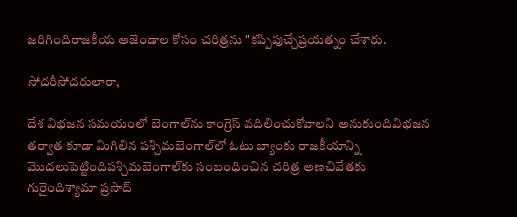జరిగిందిరాజకీయ అజెండాల కోసం చరిత్రను "కప్పిపుచ్చేప్రయత్నం చేశారు.

సోదరీసోదరులారా,

దేశ విభజన సమయంలో బెంగాల్‌ను కాంగ్రెస్ వదిలించుకోవాలని అనుకుందివిభజన తర్వాత కూడా మిగిలిన పశ్చిమబెంగాల్‌లో ఓటు బ్యాంకు రాజకీయాన్ని మొదలుపెట్టిందిపశ్చిమబెంగాల్‌కు సంబంధించిన చరిత్ర అణచివేతకు గురైందిశ్యామా ప్రసాద్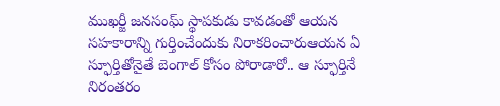ముఖర్జీ జనసంఘ్ స్థాపకుడు కావడంతో ఆయన సహకారాన్ని గుర్తించేందుకు నిరాకరించారుఆయన ఏ స్ఫూర్తితోనైతే బెంగాల్ కోసం పోరాడారో.. ఆ స్ఫూర్తినే నిరంతరం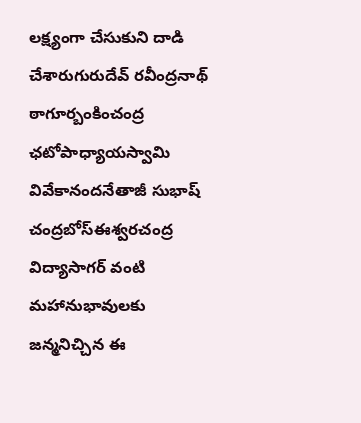లక్ష్యంగా చేసుకుని దాడి చేశారుగురుదేవ్ రవీంద్రనాథ్ ఠాగూర్బంకించంద్ర ఛటోపాధ్యాయస్వామి వివేకానందనేతాజీ సుభాష్ చంద్రబోస్ఈశ్వరచంద్ర విద్యాసాగర్ వంటి మహానుభావులకు జన్మనిచ్చిన ఈ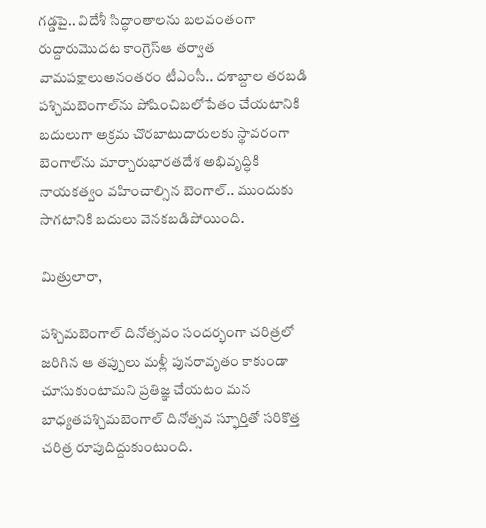గడ్డపై.. విదేశీ సిద్ధాంతాలను బలవంతంగా రుద్దారుమొదట కాంగ్రెస్ఆ తర్వాత వామపక్షాలుఅనంతరం టీఎంసీ.. దశాబ్దాల తరబడి పశ్చిమబెంగాల్‌ను పోషించిబలోపేతం చేయటానికి బదులుగా అక్రమ చొరబాటుదారులకు స్థావరంగా బెంగాల్‌ను మార్చారుభారతదేశ అభివృద్ధికి నాయకత్వం వహించాల్సిన బెంగాల్.. ముందుకు సాగటానికి బదులు వెనకబడిపోయింది.

మిత్రులారా,

పశ్చిమబెంగాల్ దినోత్సవం సందర్భంగా చరిత్రలో జరిగిన ఆ తప్పులు మళ్లీ పునరావృతం కాకుండా చూసుకుంటామని ప్రతిజ్ఞ చేయటం మన బాధ్యతపశ్చిమబెంగాల్ దినోత్సవ స్ఫూర్తితో సరికొత్త చరిత్ర రూపుదిద్దుకుంటుంది.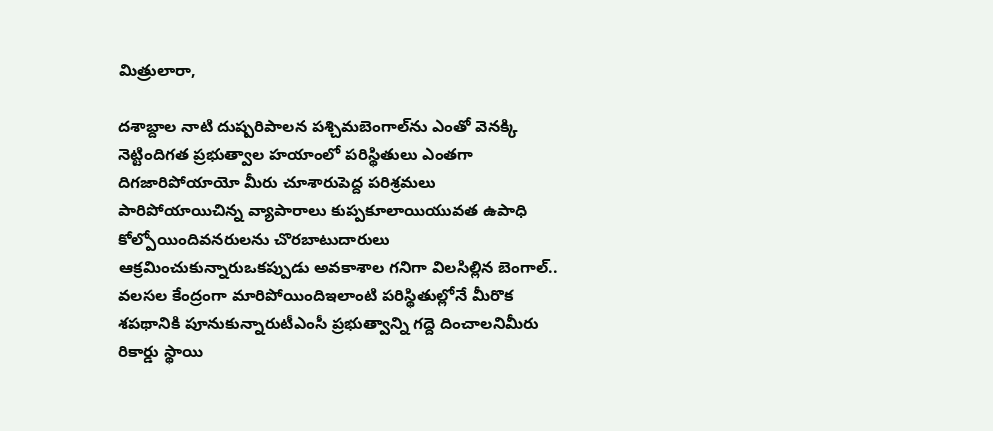మిత్రులారా,

దశాబ్దాల నాటి దుష్పరిపాలన పశ్చిమబెంగాల్‌ను ఎంతో వెనక్కి నెట్టిందిగత ప్రభుత్వాల హయాంలో పరిస్థితులు ఎంతగా దిగజారిపోయాయో మీరు చూశారుపెద్ద పరిశ్రమలు పారిపోయాయిచిన్న వ్యాపారాలు కుప్పకూలాయియువత ఉపాధి కోల్పోయిందివనరులను చొరబాటుదారులు ఆక్రమించుకున్నారుఒకప్పుడు అవకాశాల గనిగా విలసిల్లిన బెంగాల్.. వలసల కేంద్రంగా మారిపోయిందిఇలాంటి పరిస్థితుల్లోనే మీరొక శపథానికి పూనుకున్నారుటీఎంసీ ప్రభుత్వాన్ని గద్దె దించాలనిమీరు రికార్డు స్థాయి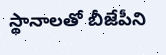స్థానాలతో బీజేపీని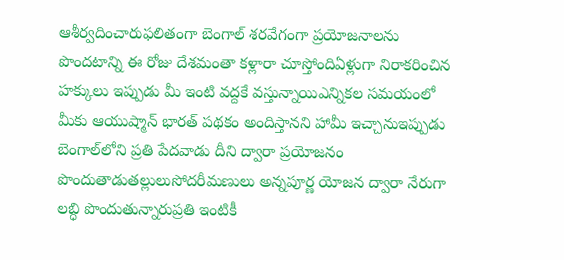ఆశీర్వదించారుఫలితంగా బెంగాల్ శరవేగంగా ప్రయోజనాలను పొందటాన్ని ఈ రోజు దేశమంతా కళ్లారా చూస్తోందిఏళ్లుగా నిరాకరించిన హక్కులు ఇప్పుడు మీ ఇంటి వద్దకే వస్తున్నాయిఎన్నికల సమయంలో మీకు ఆయుష్మాన్ భారత్ పథకం అందిస్తానని హామీ ఇచ్చానుఇప్పుడు బెంగాల్‌లోని ప్రతి పేదవాడు దీని ద్వారా ప్రయోజనం పొందుతాడుతల్లులుసోదరీమణులు అన్నపూర్ణ యోజన ద్వారా నేరుగా లబ్ధి పొందుతున్నారుప్రతి ఇంటికీ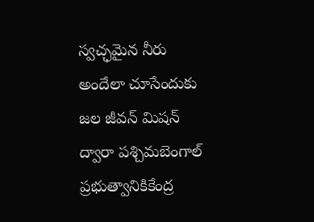స్వచ్ఛమైన నీరు అందేలా చూసేందుకు జల జీవన్ మిషన్ ద్వారా పశ్చిమబెంగాల్ ప్రభుత్వానికికేంద్ర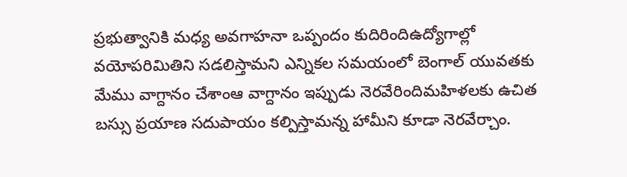ప్రభుత్వానికి మధ్య అవగాహనా ఒప్పందం కుదిరిందిఉద్యోగాల్లో వయోపరిమితిని సడలిస్తామని ఎన్నికల సమయంలో బెంగాల్ యువతకు మేము వాగ్దానం చేశాంఆ వాగ్దానం ఇప్పుడు నెరవేరిందిమహిళలకు ఉచిత బస్సు ప్రయాణ సదుపాయం కల్పిస్తామన్న హామీని కూడా నెరవేర్చాం.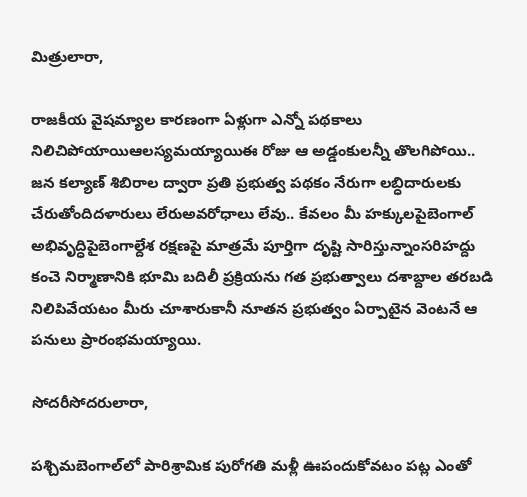మిత్రులారా,

రాజకీయ వైషమ్యాల కారణంగా ఏళ్లుగా ఎన్నో పథకాలు నిలిచిపోయాయిఆలస్యమయ్యాయిఈ రోజు ఆ అడ్డంకులన్నీ తొలగిపోయి.. జన కల్యాణ్ శిబిరాల ద్వారా ప్రతి ప్రభుత్వ పథకం నేరుగా లబ్ధిదారులకు చేరుతోందిదళారులు లేరుఅవరోధాలు లేవు.. కేవలం మీ హక్కులపైబెంగాల్ అభివృద్ధిపైబెంగాల్దేశ రక్షణపై మాత్రమే పూర్తిగా దృష్టి సారిస్తున్నాంసరిహద్దు కంచె నిర్మాణానికి భూమి బదిలీ ప్రక్రియను గత ప్రభుత్వాలు దశాబ్దాల తరబడి నిలిపివేయటం మీరు చూశారుకానీ నూతన ప్రభుత్వం ఏర్పాటైన వెంటనే ఆ పనులు ప్రారంభమయ్యాయి.

సోదరీసోదరులారా,

పశ్చిమబెంగాల్‌లో పారిశ్రామిక పురోగతి మళ్లీ ఊపందుకోవటం పట్ల ఎంతో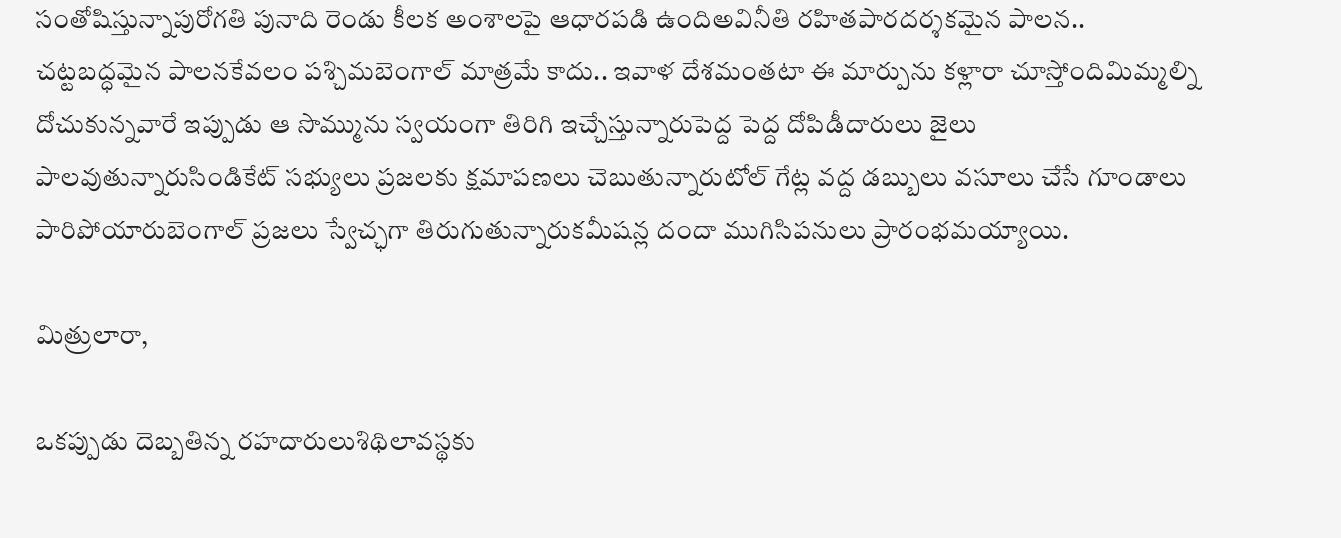సంతోషిస్తున్నాపురోగతి పునాది రెండు కీలక అంశాలపై ఆధారపడి ఉందిఅవినీతి రహితపారదర్శకమైన పాలన.. చట్టబద్ధమైన పాలనకేవలం పశ్చిమబెంగాల్ మాత్రమే కాదు.. ఇవాళ దేశమంతటా ఈ మార్పును కళ్లారా చూస్తోందిమిమ్మల్ని దోచుకున్నవారే ఇప్పుడు ఆ సొమ్మును స్వయంగా తిరిగి ఇచ్చేస్తున్నారుపెద్ద పెద్ద దోపిడీదారులు జైలు పాలవుతున్నారుసిండికేట్ సభ్యులు ప్రజలకు క్షమాపణలు చెబుతున్నారుటోల్ గేట్ల వద్ద డబ్బులు వసూలు చేసే గూండాలు పారిపోయారుబెంగాల్ ప్రజలు స్వేచ్ఛగా తిరుగుతున్నారుకమీషన్ల దందా ముగిసిపనులు ప్రారంభమయ్యాయి.

మిత్రులారా,

ఒకప్పుడు దెబ్బతిన్న రహదారులుశిథిలావస్థకు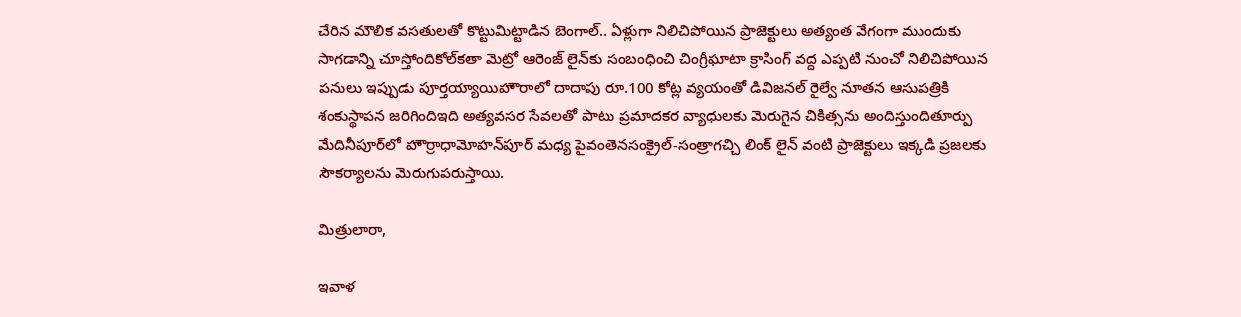చేరిన మౌలిక వసతులతో కొట్టుమిట్టాడిన బెంగాల్‌.. ఏళ్లుగా నిలిచిపోయిన ప్రాజెక్టులు అత్యంత వేగంగా ముందుకు సాగడాన్ని చూస్తోందికోల్‌కతా మెట్రో ఆరెంజ్ లైన్‌కు సంబంధించి చింగ్రీఘాటా క్రాసింగ్ వద్ద ఎప్పటి నుంచో నిలిచిపోయిన పనులు ఇప్పుడు పూర్తయ్యాయిహౌరాలో దాదాపు రూ.100 కోట్ల వ్యయంతో డివిజనల్ రైల్వే నూతన ఆసుపత్రికి శంకుస్థాపన జరిగిందిఇది అత్యవసర సేవలతో పాటు ప్రమాదకర వ్యాధులకు మెరుగైన చికిత్సను అందిస్తుందితూర్పు మేదినీపూర్‌లో హౌర్రాధామోహన్‌పూర్ మధ్య పైవంతెనసంక్రైల్-సంత్రాగచ్చి లింక్ లైన్ వంటి ప్రాజెక్టులు ఇక్కడి ప్రజలకు సౌకర్యాలను మెరుగుపరుస్తాయి.

మిత్రులారా,

ఇవాళ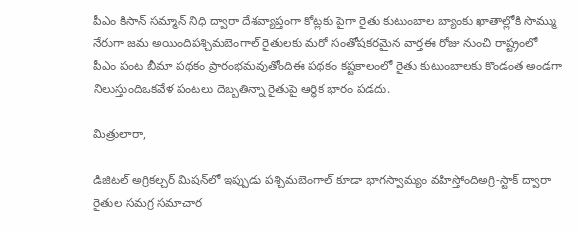పీఎం కిసాన్ సమ్మాన్ నిధి ద్వారా దేశవ్యాప్తంగా కోట్లకు పైగా రైతు కుటుంబాల బ్యాంకు ఖాతాల్లోకి సొమ్ము నేరుగా జమ అయిందిపశ్చిమబెంగాల్ రైతులకు మరో సంతోషకరమైన వార్తఈ రోజు నుంచి రాష్ట్రంలో పీఎం పంట బీమా పథకం ప్రారంభమవుతోందిఈ పథకం కష్టకాలంలో రైతు కుటుంబాలకు కొండంత అండగా నిలుస్తుందిఒకవేళ పంటలు దెబ్బతిన్నా రైతుపై ఆర్థిక భారం పడదు.

మిత్రులారా,

డిజిటల్ అగ్రికల్చర్ మిషన్‌లో ఇప్పుడు పశ్చిమబెంగాల్ కూడా భాగస్వామ్యం వహిస్తోందిఅగ్రి-స్టాక్ ద్వారా రైతుల సమగ్ర సమాచార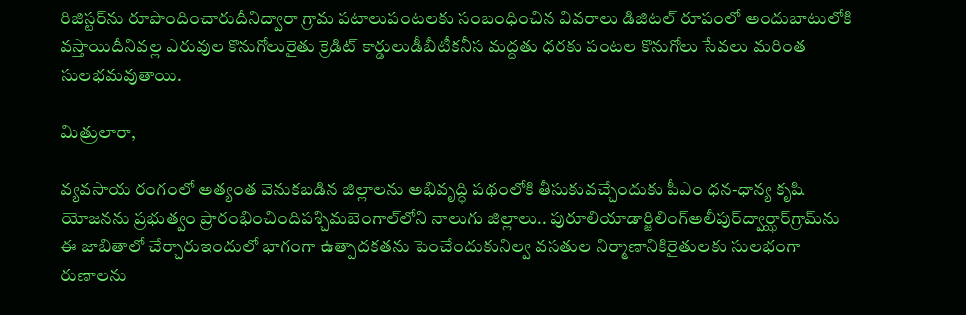రిజిస్టర్‌ను రూపొందించారుదీనిద్వారా గ్రామ పటాలుపంటలకు సంబంధించిన వివరాలు డిజిటల్ రూపంలో అందుబాటులోకి వస్తాయిదీనివల్ల ఎరువుల కొనుగోలురైతు క్రెడిట్ కార్డులుడీబీటీకనీస మద్దతు ధరకు పంటల కొనుగోలు సేవలు మరింత సులభమవుతాయి.

మిత్రులారా,

వ్యవసాయ రంగంలో అత్యంత వెనుకబడిన జిల్లాలను అభివృద్ధి పథంలోకి తీసుకువచ్చేందుకు పీఎం ధన-ధాన్య కృషి యోజనను ప్రభుత్వం ప్రారంభించిందిపశ్చిమబెంగాల్‌లోని నాలుగు జిల్లాలు.. పురూలియాడార్జిలింగ్అలీపుర్‌ద్వార్ఝార్‌గ్రామ్‌ను ఈ జాబితాలో చేర్చారుఇందులో భాగంగా ఉత్పాదకతను పెంచేందుకునిల్వ వసతుల నిర్మాణానికిరైతులకు సులభంగా రుణాలను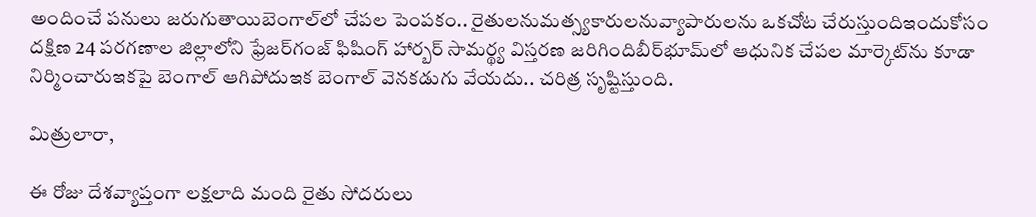అందించే పనులు జరుగుతాయిబెంగాల్‌లో చేపల పెంపకం.. రైతులనుమత్స్యకారులనువ్యాపారులను ఒకచోట చేరుస్తుందిఇందుకోసం దక్షిణ 24 పరగణాల జిల్లాలోని ఫ్రేజర్‌గంజ్ ఫిషింగ్ హార్బర్ సామర్థ్య విస్తరణ జరిగిందిబీర్‌భూమ్‌లో ఆధునిక చేపల మార్కెట్‌ను కూడా నిర్మించారుఇకపై బెంగాల్ ఆగిపోదుఇక బెంగాల్ వెనకడుగు వేయదు.. చరిత్ర సృష్టిస్తుంది.

మిత్రులారా,

ఈ రోజు దేశవ్యాప్తంగా లక్షలాది మంది రైతు సోదరులు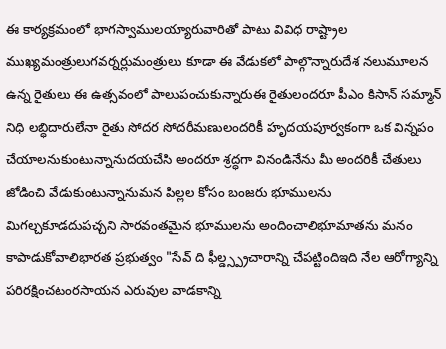ఈ కార్యక్రమంలో భాగస్వాములయ్యారువారితో పాటు వివిధ రాష్ట్రాల ముఖ్యమంత్రులుగవర్నర్లుమంత్రులు కూడా ఈ వేడుకలో పాల్గొన్నారుదేశ నలుమూలన ఉన్న రైతులు ఈ ఉత్సవంలో పాలుపంచుకున్నారుఈ రైతులందరూ పీఎం కిసాన్ సమ్మాన్ నిధి లబ్ధిదారులేనా రైతు సోదర సోదరీమణులందరికీ హృదయపూర్వకంగా ఒక విన్నపం చేయాలనుకుంటున్నానుదయచేసి అందరూ శ్రద్ధగా వినండినేను మీ అందరికీ చేతులు జోడించి వేడుకుంటున్నానుమన పిల్లల కోసం బంజరు భూములను మిగల్చకూడదుపచ్చని సారవంతమైన భూములను అందించాలిభూమాతను మనం కాపాడుకోవాలిభారత ప్రభుత్వం "సేవ్ ది ఫీల్డ్స్ప్రచారాన్ని చేపట్టిందిఇది నేల ఆరోగ్యాన్ని పరిరక్షించటంరసాయన ఎరువుల వాడకాన్ని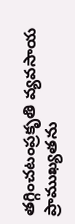తగ్గించటంప్రకృతి వ్యవసాయ ప్రాముఖ్యతను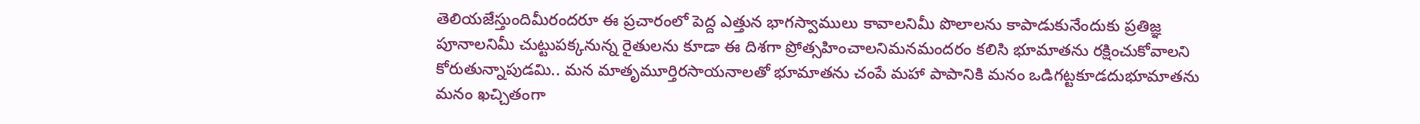తెలియజేస్తుందిమీరందరూ ఈ ప్రచారంలో పెద్ద ఎత్తున భాగస్వాములు కావాలనిమీ పొలాలను కాపాడుకునేందుకు ప్రతిజ్ఞ పూనాలనిమీ చుట్టుపక్కనున్న రైతులను కూడా ఈ దిశగా ప్రోత్సహించాలనిమనమందరం కలిసి భూమాతను రక్షించుకోవాలని కోరుతున్నాపుడమి.. మన మాతృమూర్తిరసాయనాలతో భూమాతను చంపే మహా పాపానికి మనం ఒడిగట్టకూడదుభూమాతను మనం ఖచ్చితంగా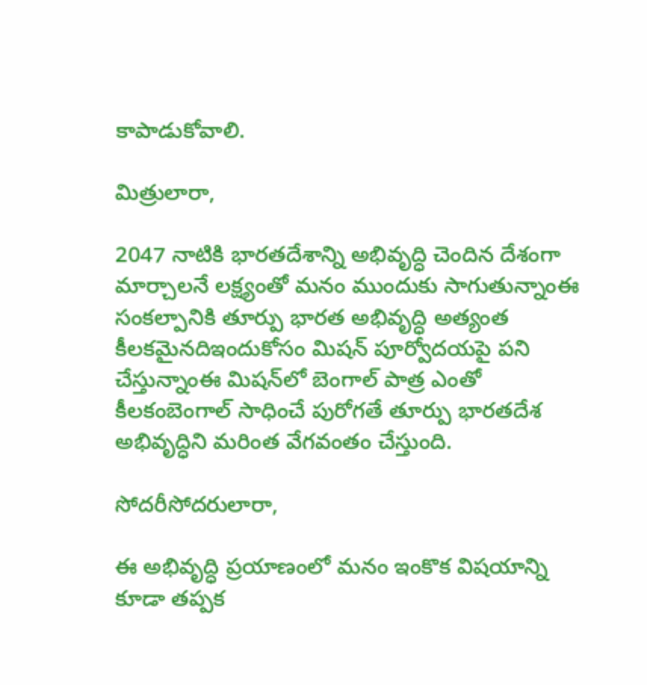కాపాడుకోవాలి.

మిత్రులారా,

2047 నాటికి భారతదేశాన్ని అభివృద్ధి చెందిన దేశంగా మార్చాలనే లక్ష్యంతో మనం ముందుకు సాగుతున్నాంఈ సంకల్పానికి తూర్పు భారత అభివృద్ధి అత్యంత కీలకమైనదిఇందుకోసం మిషన్ పూర్వోదయపై పని చేస్తున్నాంఈ మిషన్‌లో బెంగాల్ పాత్ర ఎంతో కీలకంబెంగాల్ సాధించే పురోగతే తూర్పు భారతదేశ అభివృద్ధిని మరింత వేగవంతం చేస్తుంది.

సోదరీసోదరులారా,

ఈ అభివృద్ధి ప్రయాణంలో మనం ఇంకొక విషయాన్ని కూడా తప్పక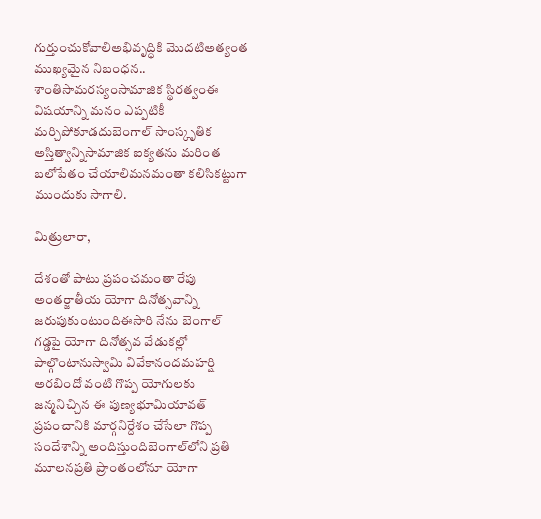గుర్తుంచుకోవాలిఅభివృద్ధికి మొదటిఅత్యంత ముఖ్యమైన నిబంధన.. శాంతిసామరస్యంసామాజిక స్థిరత్వంఈ విషయాన్ని మనం ఎప్పటికీ మర్చిపోకూడదుబెంగాల్ సాంస్కృతిక అస్తిత్వాన్నిసామాజిక ఐక్యతను మరింత బలోపేతం చేయాలిమనమంతా కలిసికట్టుగా ముందుకు సాగాలి.

మిత్రులారా,

దేశంతో పాటు ప్రపంచమంతా రేపు అంతర్జాతీయ యోగా దినోత్సవాన్ని జరుపుకుంటుందిఈసారి నేను బెంగాల్ గడ్డపై యోగా దినోత్సవ వేడుకల్లో పాల్గొంటానుస్వామి వివేకానందమహర్షి అరబిందో వంటి గొప్ప యోగులకు జన్మనిచ్చిన ఈ పుణ్యభూమియావత్ ప్రపంచానికి మార్గనిర్దేశం చేసేలా గొప్ప సందేశాన్ని అందిస్తుందిబెంగాల్‌లోని ప్రతి మూలనప్రతి ప్రాంతంలోనూ యోగా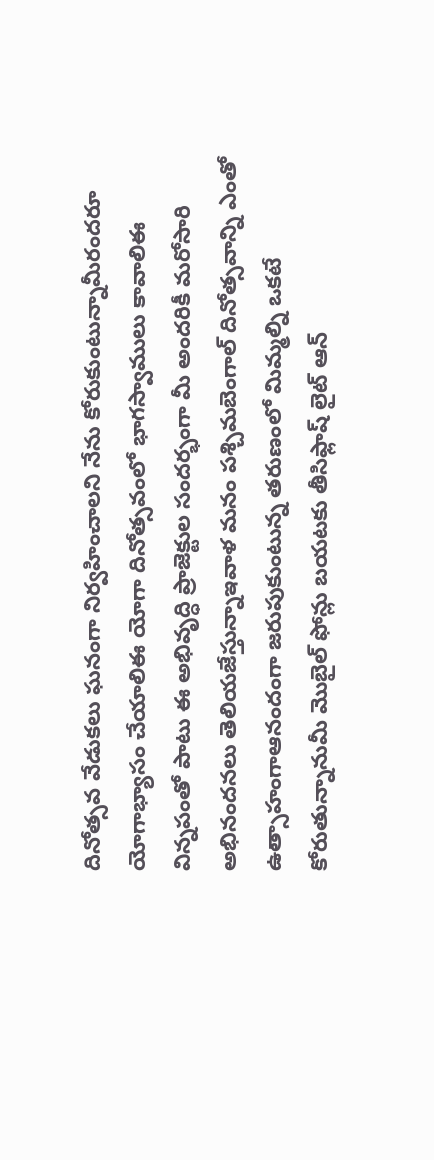దినోత్సవ వేడుకలు ఘనంగా నిర్వహించాలని నేను కోరుకుంటున్నామీరందరూ యోగాభ్యాసం చేయాలిఈ యోగా దినోత్సవంలో భాగస్వాములు కావాలిఈ విన్నపంతో పాటు ఈ అభివృద్ధి ప్రాజెక్టుల సందర్భంగా మీ అందరికీ మరోసారి అభినందనలు తెలియజేస్తున్నాఇవాళ మనం పశ్చిమబెంగాల్ దినోత్సవాన్ని ఎంతో ఉత్సాహంగాఆనందంగా జరుపుకుంటున్న తరుణంలో మిమ్మల్ని ఒకటే కోరుతున్నానుమీ మొబైల్ ఫోన్లు బయటకు తీసిఫ్లాష్ లైట్ ఆన్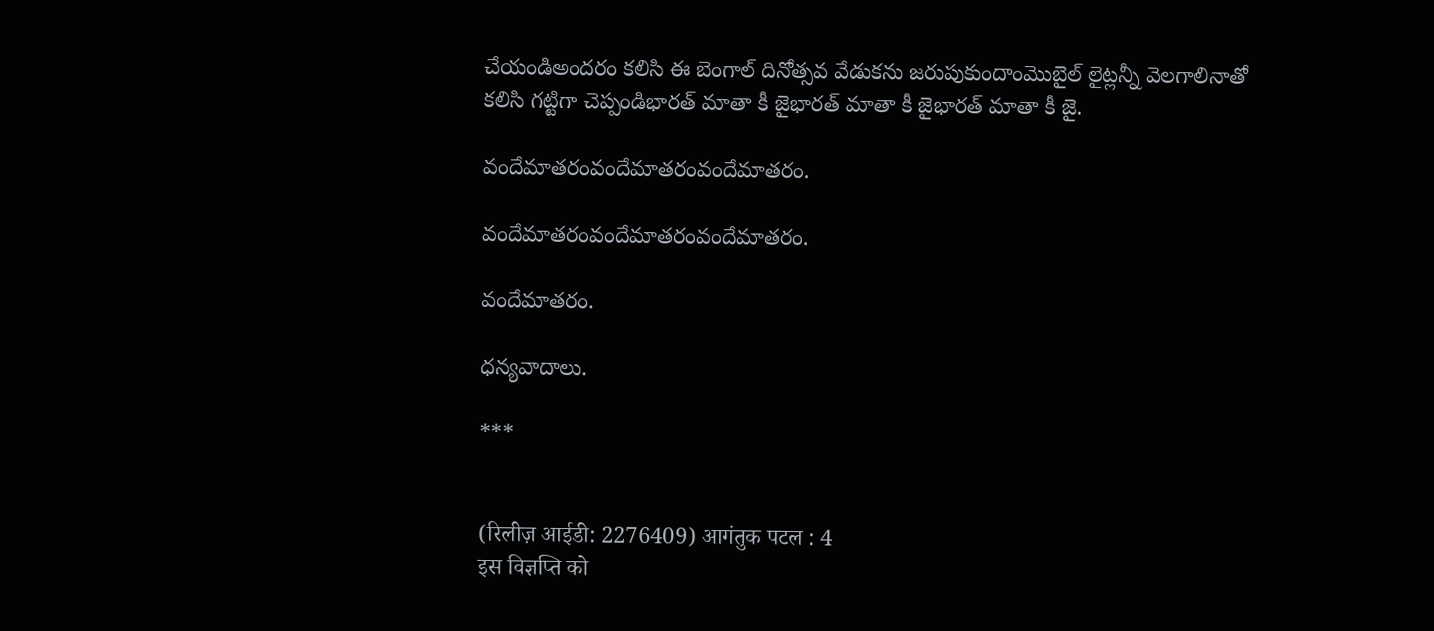చేయండిఅందరం కలిసి ఈ బెంగాల్ దినోత్సవ వేడుకను జరుపుకుందాంమొబైల్ లైట్లన్నీ వెలగాలినాతో కలిసి గట్టిగా చెప్పండిభారత్ మాతా కీ జైభారత్ మాతా కీ జైభారత్ మాతా కీ జై.

వందేమాతరంవందేమాతరంవందేమాతరం.

వందేమాతరంవందేమాతరంవందేమాతరం.

వందేమాతరం.

ధన్యవాదాలు.

***


(रिलीज़ आईडी: 2276409) आगंतुक पटल : 4
इस विज्ञप्ति को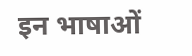इन भाषाओं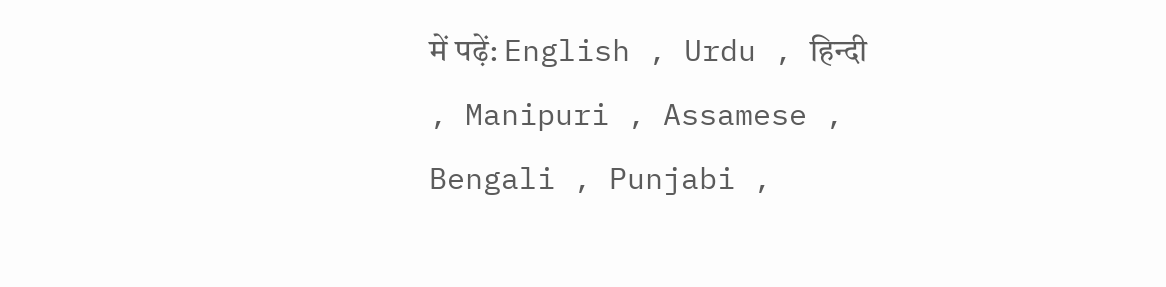में पढ़ें: English , Urdu , हिन्दी , Manipuri , Assamese , Bengali , Punjabi ,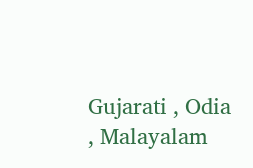Gujarati , Odia , Malayalam